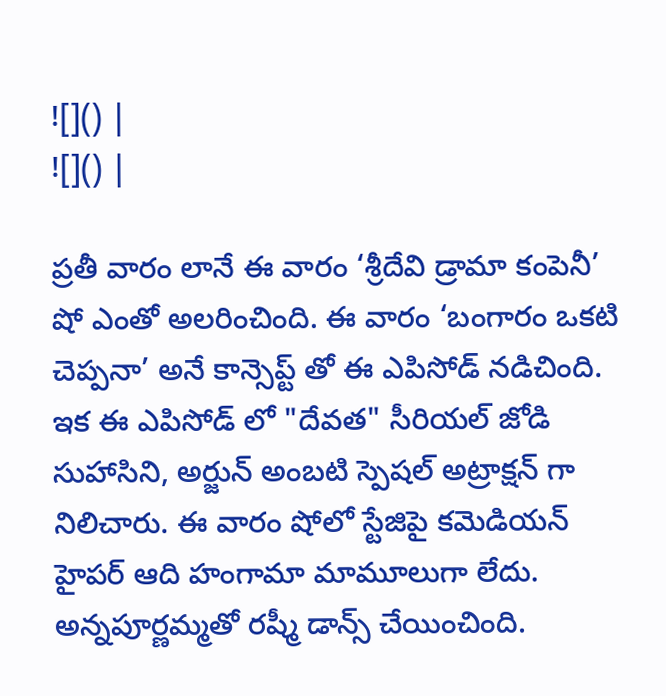![]() |
![]() |

ప్రతీ వారం లానే ఈ వారం ‘శ్రీదేవి డ్రామా కంపెనీ’ షో ఎంతో అలరించింది. ఈ వారం ‘బంగారం ఒకటి చెప్పనా’ అనే కాన్సెప్ట్ తో ఈ ఎపిసోడ్ నడిచింది. ఇక ఈ ఎపిసోడ్ లో "దేవత" సీరియల్ జోడి సుహాసిని, అర్జున్ అంబటి స్పెషల్ అట్రాక్షన్ గా నిలిచారు. ఈ వారం షోలో స్టేజిపై కమెడియన్ హైపర్ ఆది హంగామా మామూలుగా లేదు. అన్నపూర్ణమ్మతో రష్మీ డాన్స్ చేయించింది.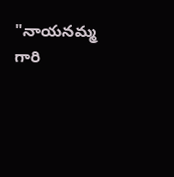"నాయనమ్మ గారి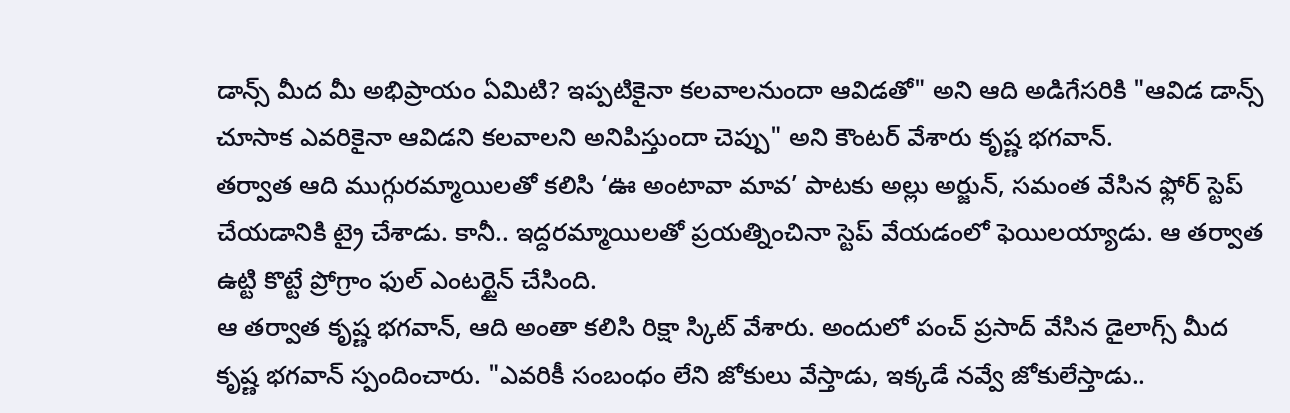డాన్స్ మీద మీ అభిప్రాయం ఏమిటి? ఇప్పటికైనా కలవాలనుందా ఆవిడతో" అని ఆది అడిగేసరికి "ఆవిడ డాన్స్ చూసాక ఎవరికైనా ఆవిడని కలవాలని అనిపిస్తుందా చెప్పు" అని కౌంటర్ వేశారు కృష్ణ భగవాన్.
తర్వాత ఆది ముగ్గురమ్మాయిలతో కలిసి ‘ఊ అంటావా మావ’ పాటకు అల్లు అర్జున్, సమంత వేసిన ఫ్లోర్ స్టెప్ చేయడానికి ట్రై చేశాడు. కానీ.. ఇద్దరమ్మాయిలతో ప్రయత్నించినా స్టెప్ వేయడంలో ఫెయిలయ్యాడు. ఆ తర్వాత ఉట్టి కొట్టే ప్రోగ్రాం ఫుల్ ఎంటర్టైన్ చేసింది.
ఆ తర్వాత కృష్ణ భగవాన్, ఆది అంతా కలిసి రిక్షా స్కిట్ వేశారు. అందులో పంచ్ ప్రసాద్ వేసిన డైలాగ్స్ మీద కృష్ణ భగవాన్ స్పందించారు. "ఎవరికీ సంబంధం లేని జోకులు వేస్తాడు, ఇక్కడే నవ్వే జోకులేస్తాడు..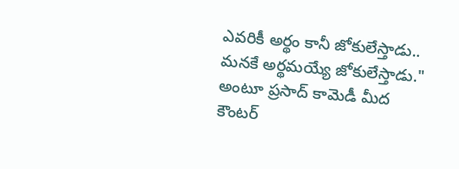ఎవరికీ అర్థం కానీ జోకులేస్తాడు.. మనకే అర్థమయ్యే జోకులేస్తాడు." అంటూ ప్రసాద్ కామెడీ మీద కౌంటర్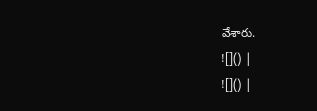వేశారు.
![]() |
![]() |